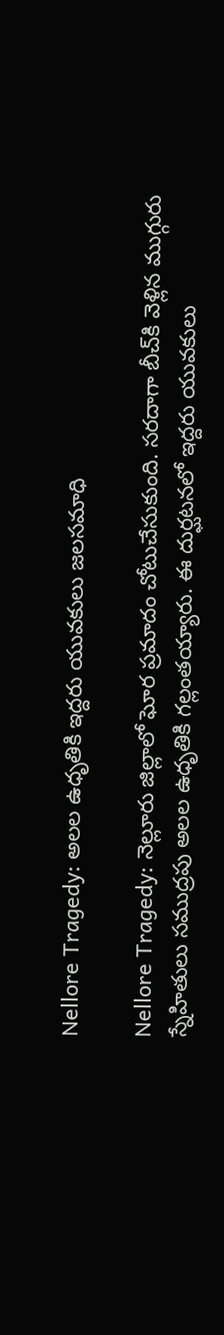Nellore Tragedy: అలల ఉధృతికి ఇద్దరు యువకులు జలసమాధి

Nellore Tragedy: నెల్లూరు జిల్లాలో ఘోర ప్రమాదం చోటుచేసుకుంది. సరదాగా బీచ్‌కి వెళ్లిన ముగ్గురు స్నేహితులు సముద్రపు అలల ఉధృతికి గల్లంతయ్యారు. ఈ దుర్ఘటనలో ఇద్దరు యువకులు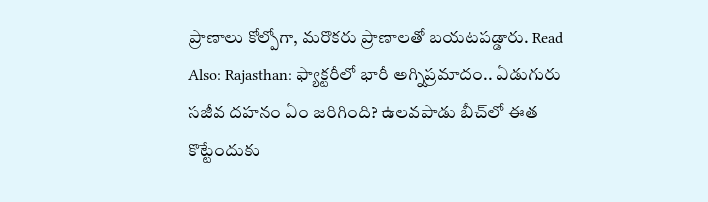ప్రాణాలు కోల్పోగా, మరొకరు ప్రాణాలతో బయటపడ్డారు. Read Also: Rajasthan: ఫ్యాక్టరీలో భారీ అగ్నిప్రమాదం.. ఏడుగురు సజీవ దహనం ఏం జరిగింది? ఉలవపాడు బీచ్‌లో ఈత కొట్టేందుకు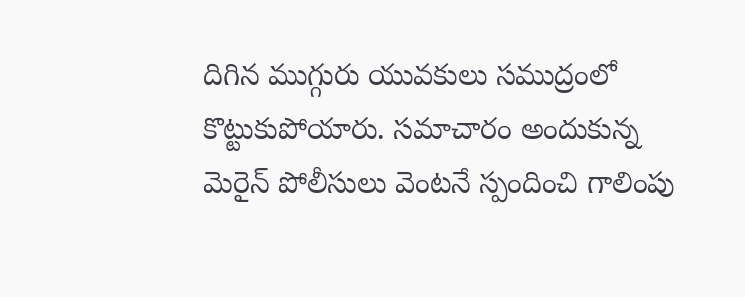దిగిన ముగ్గురు యువకులు సముద్రంలో కొట్టుకుపోయారు. సమాచారం అందుకున్న మెరైన్ పోలీసులు వెంటనే స్పందించి గాలింపు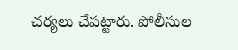చర్యలు చేపట్టారు. పోలీసుల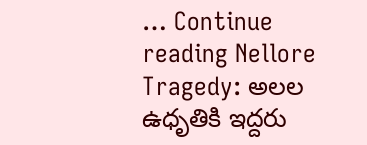… Continue reading Nellore Tragedy: అలల ఉధృతికి ఇద్దరు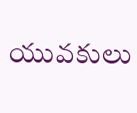యువకులు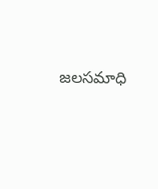జలసమాధి